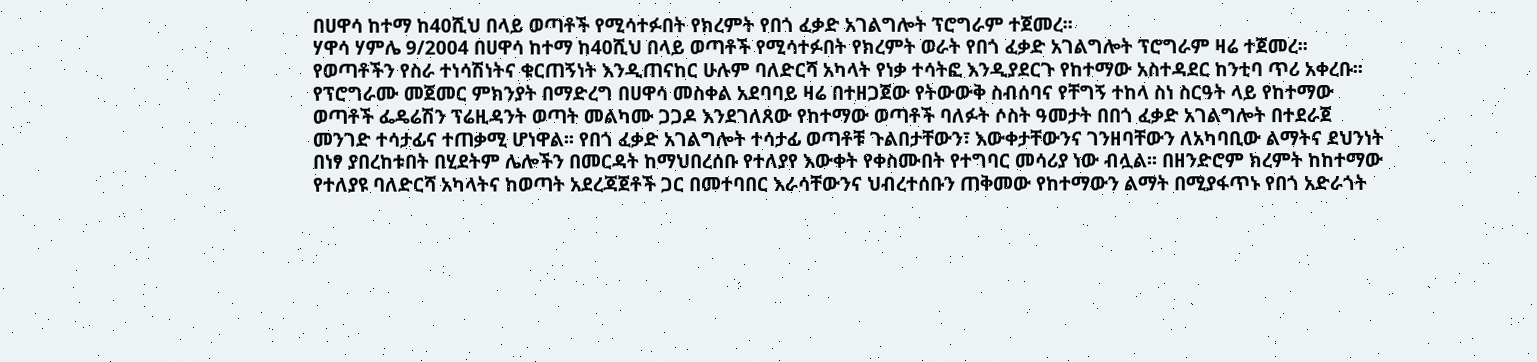በሀዋሳ ከተማ ከ40ሺህ በላይ ወጣቶች የሚሳተፉበት የክረምት የበጎ ፈቃድ አገልግሎት ፕሮግራም ተጀመረ፡፡
ሃዋሳ ሃምሌ 9/2004 በሀዋሳ ከተማ ከ40ሺህ በላይ ወጣቶች የሚሳተፉበት የክረምት ወራት የበጎ ፈቃድ አገልግሎት ፕሮግራም ዛሬ ተጀመረ፡፡ የወጣቶችን የስራ ተነሳሽነትና ቁርጠኝነት እንዲጠናከር ሁሉም ባለድርሻ አካላት የነቃ ተሳትፎ እንዲያደርጉ የከተማው አስተዳደር ከንቲባ ጥሪ አቀረቡ፡፡ የፕሮግራሙ መጀመር ምክንያት በማድረግ በሀዋሳ መስቀል አደባባይ ዛሬ በተዘጋጀው የትውውቅ ስብሰባና የቸግኝ ተከላ ስነ ስርዓት ላይ የከተማው ወጣቶች ፌዴሬሽን ፕሬዚዳንት ወጣት መልካሙ ጋጋዶ እንደገለጸው የከተማው ወጣቶች ባለፉት ሶስት ዓመታት በበጎ ፈቃድ አገልግሎት በተደራጀ መንገድ ተሳታፊና ተጠቃሚ ሆነዋል፡፡ የበጎ ፈቃድ አገልግሎት ተሳታፊ ወጣቶቹ ጉልበታቸውን፣ እውቀታቸውንና ገንዘባቸውን ለአካባቢው ልማትና ደህንነት በነፃ ያበረከቱበት በሂደትም ሌሎችን በመርዳት ከማህበረሰቡ የተለያየ እውቀት የቀስሙበት የተግባር መሳሪያ ነው ብሏል፡፡ በዘንድሮም ክረምት ከከተማው የተለያዩ ባለድርሻ አካላትና ከወጣት አደረጃጀቶች ጋር በመተባበር እራሳቸውንና ህብረተሰቡን ጠቅመው የከተማውን ልማት በሚያፋጥኑ የበጎ አድራጎት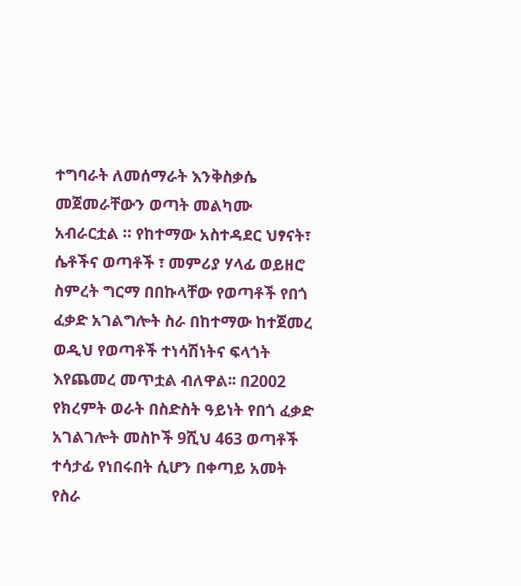ተግባራት ለመሰማራት እንቅስቃሴ መጀመራቸውን ወጣት መልካሙ አብራርቷል ። የከተማው አስተዳደር ህፃናት፣ ሴቶችና ወጣቶች ፣ መምሪያ ሃላፊ ወይዘሮ ስምረት ግርማ በበኩላቸው የወጣቶች የበጎ ፈቃድ አገልግሎት ስራ በከተማው ከተጀመረ ወዲህ የወጣቶች ተነሳሽነትና ፍላጎት እየጨመረ መጥቷል ብለዋል፡፡ በ2002 የክረምት ወራት በስድስት ዓይነት የበጎ ፈቃድ አገልገሎት መስኮች 9ሺህ 463 ወጣቶች ተሳታፊ የነበሩበት ሲሆን በቀጣይ አመት የስራ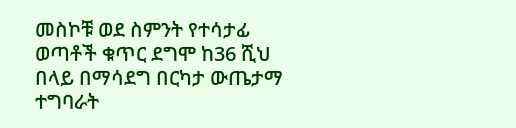መስኮቹ ወደ ስምንት የተሳታፊ ወጣቶች ቁጥር ደግሞ ከ36 ሺህ በላይ በማሳደግ በርካታ ውጤታማ ተግባራት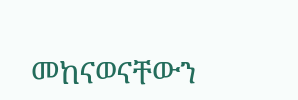መከናወናቸውን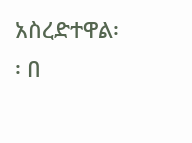አስረድተዋል፡፡ በ